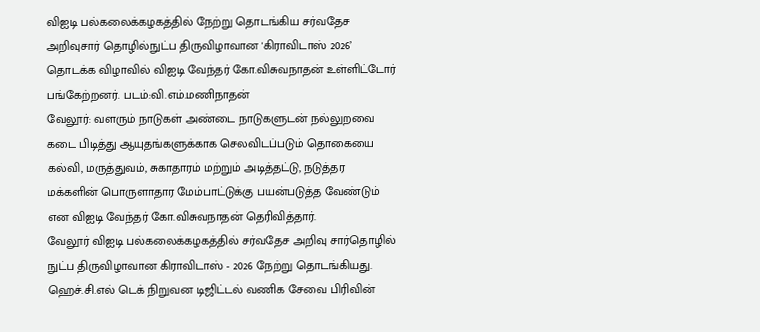விஐடி பல்கலைக்கழகத்தில் நேற்று தொடங்கிய சர்வதேச அறிவுசார் தொழில்நுட்ப திருவிழாவான 'கிராவிடாஸ் 2026’ தொடக்க விழாவில் விஐடி வேந்தர் கோ.விசுவநாதன் உள்ளிட்டோர் பங்கேற்றனர். படம்:வி.எம்.மணிநாதன்
வேலூர்: வளரும் நாடுகள் அண்டை நாடுகளுடன் நல்லுறவை கடை பிடித்து ஆயுதங்களுக்காக செலவிடப்படும் தொகையை கல்வி, மருத்துவம், சுகாதாரம் மற்றும் அடித்தட்டு, நடுத்தர மக்களின் பொருளாதார மேம்பாட்டுக்கு பயன்படுத்த வேண்டும் என விஐடி வேந்தர் கோ.விசுவநாதன் தெரிவித்தார்.
வேலூர் விஐடி பல்கலைக்கழகத்தில் சர்வதேச அறிவு சார்தொழில் நுட்ப திருவிழாவான கிராவிடாஸ் - 2026 நேற்று தொடங்கியது. ஹெச்.சி.எல் டெக் நிறுவன டிஜிட்டல் வணிக சேவை பிரிவின்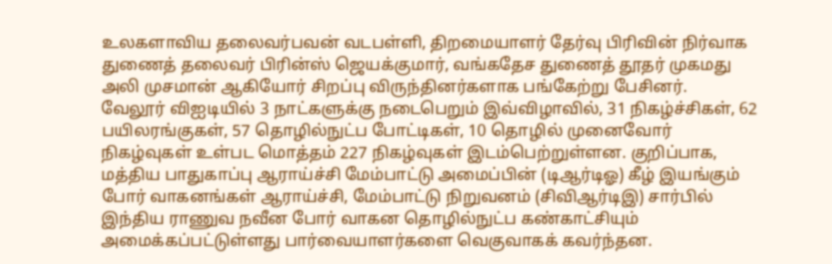உலகளாவிய தலைவர்பவன் வடபள்ளி, திறமையாளர் தேர்வு பிரிவின் நிர்வாக துணைத் தலைவர் பிரின்ஸ் ஜெயக்குமார், வங்கதேச துணைத் தூதர் முகமது அலி முசமான் ஆகியோர் சிறப்பு விருந்தினர்களாக பங்கேற்று பேசினர்.
வேலூர் விஐடியில் 3 நாட்களுக்கு நடைபெறும் இவ்விழாவில், 31 நிகழ்ச்சிகள், 62 பயிலரங்குகள், 57 தொழில்நுட்ப போட்டிகள், 10 தொழில் முனைவோர் நிகழ்வுகள் உள்பட மொத்தம் 227 நிகழ்வுகள் இடம்பெற்றுள்ளன. குறிப்பாக, மத்திய பாதுகாப்பு ஆராய்ச்சி மேம்பாட்டு அமைப்பின் (டிஆர்டிஓ) கீழ் இயங்கும் போர் வாகனங்கள் ஆராய்ச்சி, மேம்பாட்டு நிறுவனம் (சிவிஆர்டிஇ) சார்பில் இந்திய ராணுவ நவீன போர் வாகன தொழில்நுட்ப கண்காட்சியும் அமைக்கப்பட்டுள்ளது பார்வையாளர்களை வெகுவாகக் கவர்ந்தன.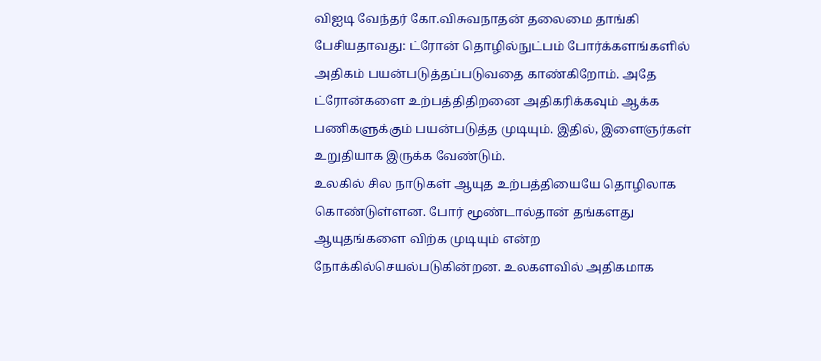விஐடி வேந்தர் கோ.விசுவநாதன் தலைமை தாங்கி பேசியதாவது: ட்ரோன் தொழில்நுட்பம் போர்க்களங்களில் அதிகம் பயன்படுத்தப்படுவதை காண்கிறோம். அதே ட்ரோன்களை உற்பத்திதிறனை அதிகரிக்கவும் ஆக்க பணிகளுக்கும் பயன்படுத்த முடியும். இதில், இளைஞர்கள் உறுதியாக இருக்க வேண்டும்.
உலகில் சில நாடுகள் ஆயுத உற்பத்தியையே தொழிலாக கொண்டுள்ளன. போர் மூண்டால்தான் தங்களது ஆயுதங்களை விற்க முடியும் என்ற நோக்கில்செயல்படுகின்றன. உலகளவில் அதிகமாக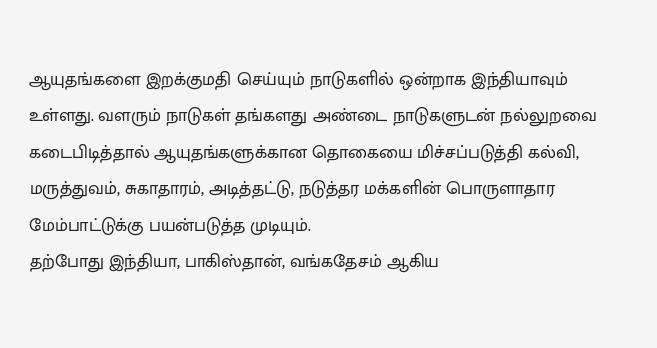ஆயுதங்களை இறக்குமதி செய்யும் நாடுகளில் ஒன்றாக இந்தியாவும் உள்ளது. வளரும் நாடுகள் தங்களது அண்டை நாடுகளுடன் நல்லுறவை கடைபிடித்தால் ஆயுதங்களுக்கான தொகையை மிச்சப்படுத்தி கல்வி, மருத்துவம், சுகாதாரம், அடித்தட்டு, நடுத்தர மக்களின் பொருளாதார மேம்பாட்டுக்கு பயன்படுத்த முடியும்.
தற்போது இந்தியா, பாகிஸ்தான், வங்கதேசம் ஆகிய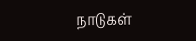நாடுகள்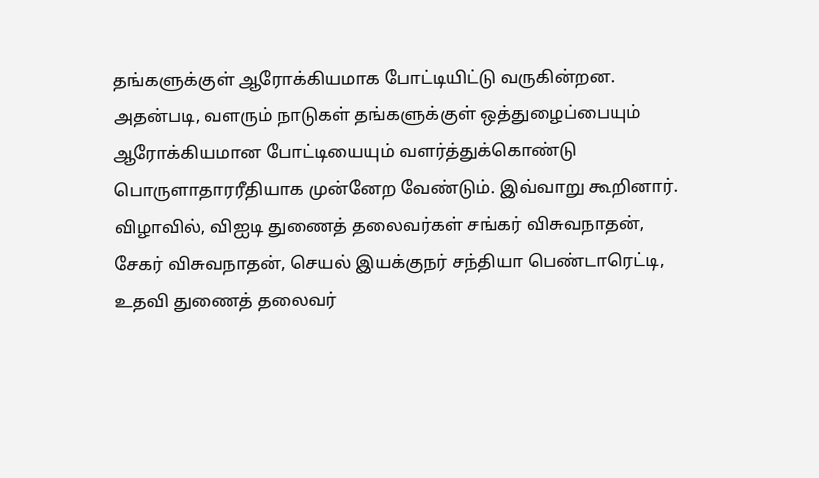தங்களுக்குள் ஆரோக்கியமாக போட்டியிட்டு வருகின்றன. அதன்படி, வளரும் நாடுகள் தங்களுக்குள் ஒத்துழைப்பையும் ஆரோக்கியமான போட்டியையும் வளர்த்துக்கொண்டு பொருளாதாரரீதியாக முன்னேற வேண்டும். இவ்வாறு கூறினார்.
விழாவில், விஐடி துணைத் தலைவர்கள் சங்கர் விசுவநாதன், சேகர் விசுவநாதன், செயல் இயக்குநர் சந்தியா பெண்டாரெட்டி, உதவி துணைத் தலைவர்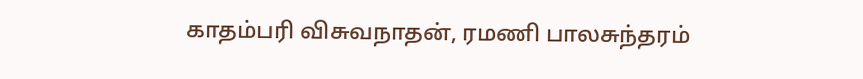காதம்பரி விசுவநாதன், ரமணி பாலசுந்தரம்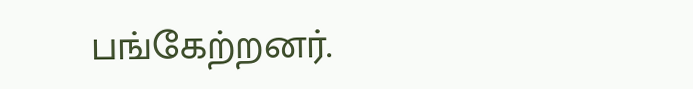பங்கேற்றனர்.